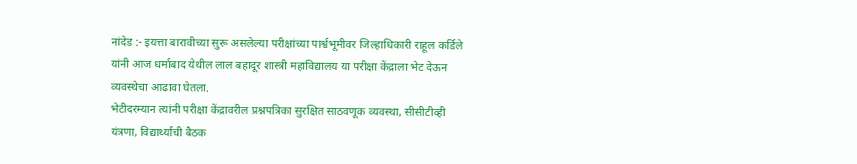नांदेड :- इयत्ता बारावीच्या सुरू असलेल्या परीक्षांच्या पार्श्वभूमीवर जिल्हाधिकारी राहूल कर्डिले यांनी आज धर्माबाद येथील लाल बहादूर शास्त्री महाविद्यालय या परीक्षा केंद्राला भेट देऊन व्यवस्थेचा आढावा घेतला.
भेटीदरम्यान त्यांनी परीक्षा केंद्रावरील प्रश्नपत्रिका सुरक्षित साठवणूक व्यवस्था, सीसीटीव्ही यंत्रणा, विद्यार्थ्यांची बैठक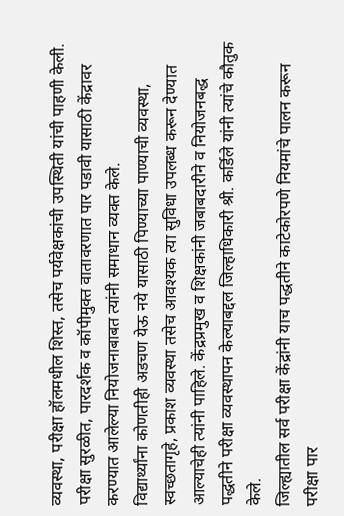व्यवस्था, परीक्षा हॉलमधील शिस्त, तसेच पर्यवेक्षकांची उपस्थिती यांची पाहणी केली. परीक्षा सुरळीत, पारदर्शक व कॉपीमुक्त वातावरणात पार पडावी यासाठी केंद्रावर करण्यात आलेल्या नियोजनाबाबत त्यांनी समाधान व्यक्त केले.
विद्यार्थ्यांना कोणतीही अडचण येऊ नये यासाठी पिण्याच्या पाण्याची व्यवस्था, स्वच्छतागृहे, प्रकाश व्यवस्था तसेच आवश्यक त्या सुविधा उपलब्ध करून देण्यात आल्याचेही त्यांनी पाहिले. केंद्रप्रमुख व शिक्षकांनी जबाबदारीने व नियोजनबद्ध पद्धतीने परीक्षा व्यवस्थापन केल्याबद्दल जिल्हाधिकारी श्री. कर्डिले यांनी त्यांचे कौतुक केले.
जिल्ह्यातील सर्व परीक्षा केंद्रांनी याच पद्धतीने काटेकोरपणे नियमांचे पालन करून परीक्षा पार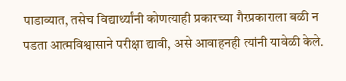पाडाव्यात, तसेच विद्यार्थ्यांनी कोणत्याही प्रकारच्या गैरप्रकाराला बळी न पडता आत्मविश्वासाने परीक्षा द्यावी, असे आवाहनही त्यांनी यावेळी केले.